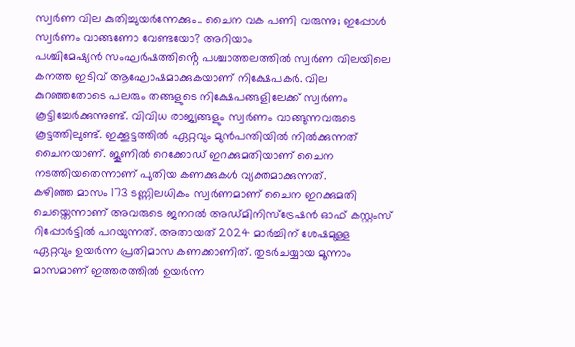സ്വർണ വില കുതിച്ചുയർന്നേക്കും.. ചൈന വക പണി വരുന്നു; ഇപ്പോൾ സ്വർണം വാങ്ങണോ വേണ്ടയോ? അറിയാം
പശ്ചിമേഷ്യൻ സംഘർഷത്തിൻ്റെ പശ്ചാത്തലത്തിൽ സ്വർണ വിലയിലെ കനത്ത ഇടിവ് ആഘോഷമാക്കുകയാണ് നിക്ഷേപകർ. വില കുറഞ്ഞതോടെ പലരും തങ്ങളുടെ നിക്ഷേപങ്ങളിലേക്ക് സ്വർണം കൂട്ടിച്ചേർക്കുന്നുണ്ട്. വിവിധ രാജ്യങ്ങളും സ്വർണം വാങ്ങുന്നവരുടെ കൂട്ടത്തിലുണ്ട്. ഇക്കൂട്ടത്തിൽ ഏറ്റവും മുൻപന്തിയിൽ നിൽക്കുന്നത് ചൈനയാണ്. ജൂണിൽ റെക്കോഡ് ഇറക്കുമതിയാണ് ചൈന നടത്തിയതെന്നാണ് പുതിയ കണക്കുകൾ വ്യക്തമാക്കുന്നത്.
കഴിഞ്ഞ മാസം 173 ടണ്ണിലധികം സ്വർണമാണ് ചൈന ഇറക്കുമതി ചെയ്തെന്നാണ് അവരുടെ ജനറൽ അഡ്മിനിസ്ട്രേഷൻ ഓഫ് കസ്റ്റംസ് റിപ്പോർട്ടിൽ പറയുന്നത്. അതായത് 2024 മാർച്ചിന് ശേഷമുള്ള ഏറ്റവും ഉയർന്ന പ്രതിമാസ കണക്കാണിത്. തുടർചയ്യായ മൂന്നാം മാസമാണ് ഇത്തരത്തിൽ ഉയർന്ന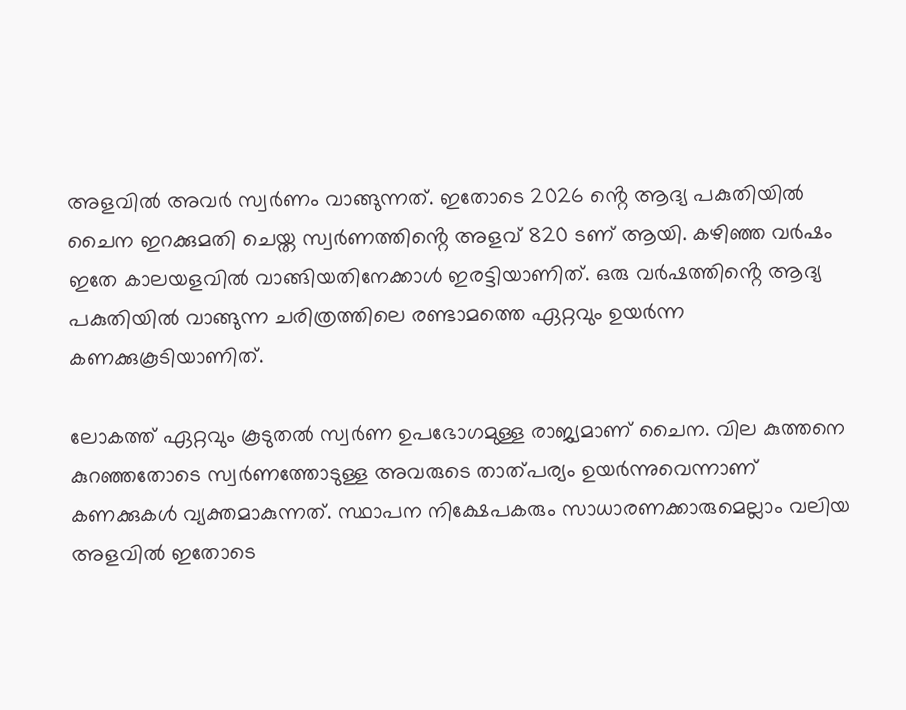അളവിൽ അവർ സ്വർണം വാങ്ങുന്നത്. ഇതോടെ 2026 ൻ്റെ ആദ്യ പകുതിയിൽ ചൈന ഇറക്കുമതി ചെയ്ത സ്വർണത്തിൻ്റെ അളവ് 820 ടണ് ആയി. കഴിഞ്ഞ വർഷം ഇതേ കാലയളവിൽ വാങ്ങിയതിനേക്കാൾ ഇരട്ടിയാണിത്. ഒരു വർഷത്തിൻ്റെ ആദ്യ പകുതിയിൽ വാങ്ങുന്ന ചരിത്രത്തിലെ രണ്ടാമത്തെ ഏറ്റവും ഉയർന്ന കണക്കുകൂടിയാണിത്.

ലോകത്ത് ഏറ്റവും കൂടുതൽ സ്വർണ ഉപഭോഗമുള്ള രാജ്യമാണ് ചൈന. വില കുത്തനെ കുറഞ്ഞതോടെ സ്വർണത്തോടുള്ള അവരുടെ താത്പര്യം ഉയർന്നുവെന്നാണ് കണക്കുകൾ വ്യക്തമാകുന്നത്. സ്ഥാപന നിക്ഷേപകരും സാധാരണക്കാരുമെല്ലാം വലിയ അളവിൽ ഇതോടെ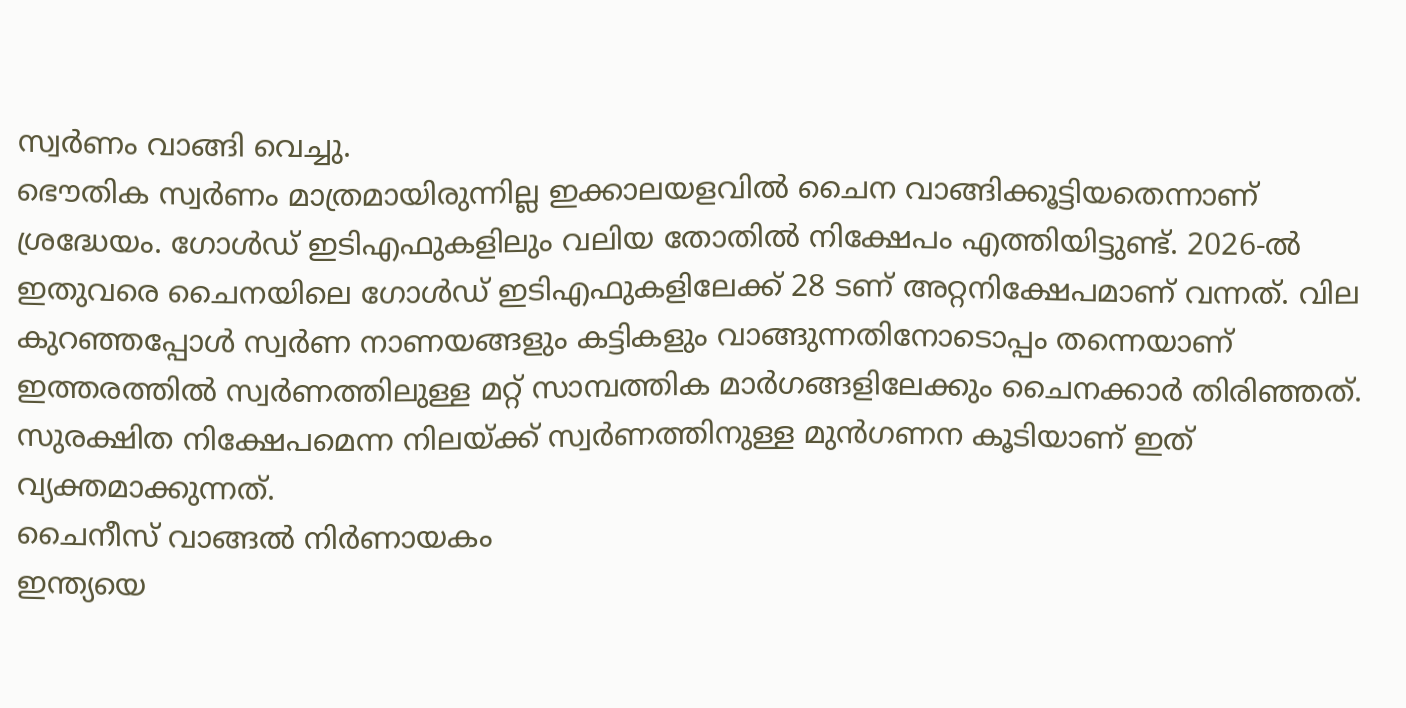സ്വർണം വാങ്ങി വെച്ചു.
ഭൌതിക സ്വർണം മാത്രമായിരുന്നില്ല ഇക്കാലയളവിൽ ചൈന വാങ്ങിക്കൂട്ടിയതെന്നാണ് ശ്രദ്ധേയം. ഗോൾഡ് ഇടിഎഫുകളിലും വലിയ തോതിൽ നിക്ഷേപം എത്തിയിട്ടുണ്ട്. 2026-ൽ ഇതുവരെ ചൈനയിലെ ഗോൾഡ് ഇടിഎഫുകളിലേക്ക് 28 ടണ് അറ്റനിക്ഷേപമാണ് വന്നത്. വില കുറഞ്ഞപ്പോൾ സ്വർണ നാണയങ്ങളും കട്ടികളും വാങ്ങുന്നതിനോടൊപ്പം തന്നെയാണ് ഇത്തരത്തിൽ സ്വർണത്തിലുള്ള മറ്റ് സാമ്പത്തിക മാർഗങ്ങളിലേക്കും ചൈനക്കാർ തിരിഞ്ഞത്. സുരക്ഷിത നിക്ഷേപമെന്ന നിലയ്ക്ക് സ്വർണത്തിനുള്ള മുൻഗണന കൂടിയാണ് ഇത് വ്യക്തമാക്കുന്നത്.
ചൈനീസ് വാങ്ങൽ നിർണായകം
ഇന്ത്യയെ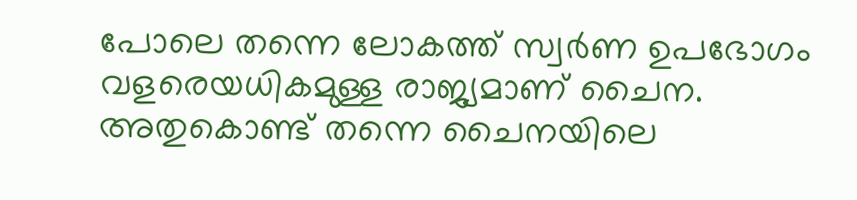പോലെ തന്നെ ലോകത്ത് സ്വർണ ഉപഭോഗം വളരെയധികമുള്ള രാജ്യമാണ് ചൈന. അതുകൊണ്ട് തന്നെ ചൈനയിലെ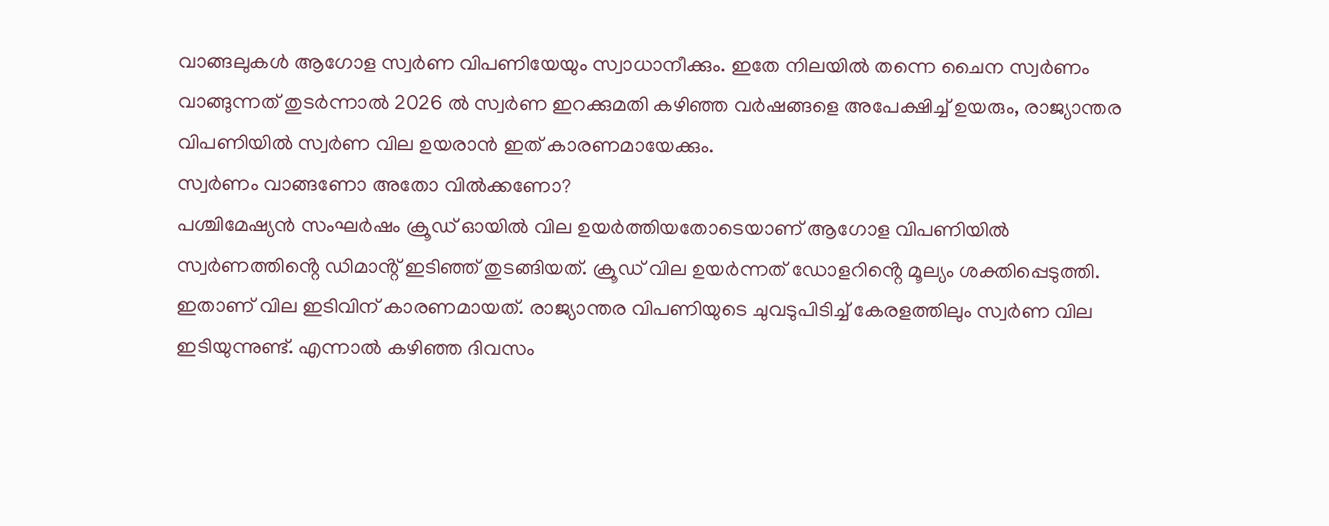വാങ്ങലുകൾ ആഗോള സ്വർണ വിപണിയേയും സ്വാധാനീക്കും. ഇതേ നിലയിൽ തന്നെ ചൈന സ്വർണം വാങ്ങുന്നത് തുടർന്നാൽ 2026 ൽ സ്വർണ ഇറക്കുമതി കഴിഞ്ഞ വർഷങ്ങളെ അപേക്ഷിച്ച് ഉയരും, രാജ്യാന്തര വിപണിയിൽ സ്വർണ വില ഉയരാൻ ഇത് കാരണമായേക്കും.
സ്വർണം വാങ്ങണോ അതോ വിൽക്കണോ?
പശ്ചിമേഷ്യൻ സംഘർഷം ക്രൂഡ് ഓയിൽ വില ഉയർത്തിയതോടെയാണ് ആഗോള വിപണിയിൽ സ്വർണത്തിൻ്റെ ഡിമാൻ്റ് ഇടിഞ്ഞ് തുടങ്ങിയത്. ക്രൂഡ് വില ഉയർന്നത് ഡോളറിൻ്റെ മൂല്യം ശക്തിപ്പെടുത്തി. ഇതാണ് വില ഇടിവിന് കാരണമായത്. രാജ്യാന്തര വിപണിയുടെ ചുവടുപിടിച്ച് കേരളത്തിലും സ്വർണ വില ഇടിയുന്നുണ്ട്. എന്നാൽ കഴിഞ്ഞ ദിവസം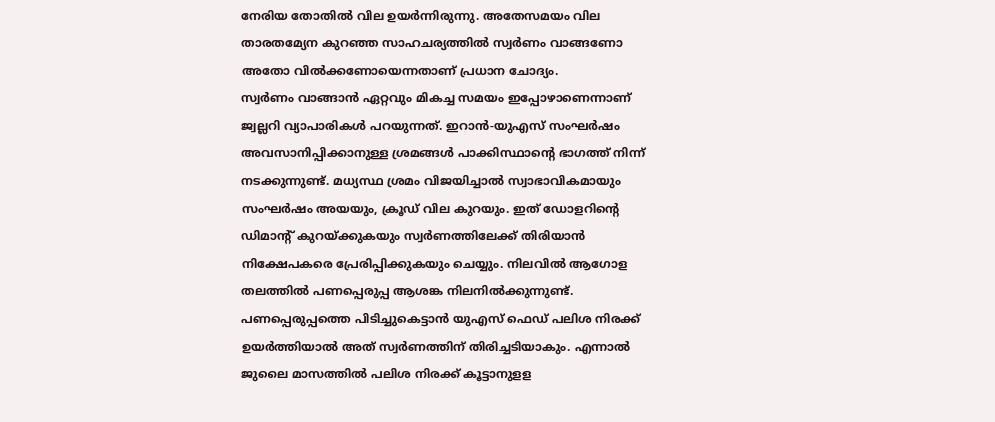നേരിയ തോതിൽ വില ഉയർന്നിരുന്നു. അതേസമയം വില താരതമ്യേന കുറഞ്ഞ സാഹചര്യത്തിൽ സ്വർണം വാങ്ങണോ അതോ വിൽക്കണോയെന്നതാണ് പ്രധാന ചോദ്യം.
സ്വർണം വാങ്ങാൻ ഏറ്റവും മികച്ച സമയം ഇപ്പോഴാണെന്നാണ് ജ്വല്ലറി വ്യാപാരികൾ പറയുന്നത്. ഇറാൻ-യുഎസ് സംഘർഷം അവസാനിപ്പിക്കാനുള്ള ശ്രമങ്ങൾ പാക്കിസ്ഥാൻ്റെ ഭാഗത്ത് നിന്ന് നടക്കുന്നുണ്ട്. മധ്യസ്ഥ ശ്രമം വിജയിച്ചാൽ സ്വാഭാവികമായും സംഘർഷം അയയും, ക്രൂഡ് വില കുറയും. ഇത് ഡോളറിൻ്റെ ഡിമാൻ്റ് കുറയ്ക്കുകയും സ്വർണത്തിലേക്ക് തിരിയാൻ നിക്ഷേപകരെ പ്രേരിപ്പിക്കുകയും ചെയ്യും. നിലവിൽ ആഗോള തലത്തിൽ പണപ്പെരുപ്പ ആശങ്ക നിലനിൽക്കുന്നുണ്ട്. പണപ്പെരുപ്പത്തെ പിടിച്ചുകെട്ടാൻ യുഎസ് ഫെഡ് പലിശ നിരക്ക് ഉയർത്തിയാൽ അത് സ്വർണത്തിന് തിരിച്ചടിയാകും. എന്നാൽ ജുലൈ മാസത്തിൽ പലിശ നിരക്ക് കൂട്ടാനുളള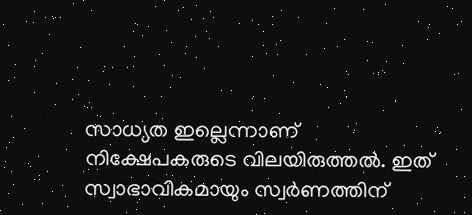സാധ്യത ഇല്ലെന്നാണ് നിക്ഷേപകരുടെ വിലയിരുത്തൽ. ഇത് സ്വാഭാവികമായും സ്വർണത്തിന്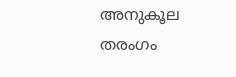അനുകൂല തരംഗം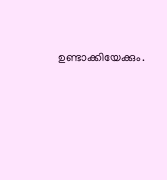ഉണ്ടാക്കിയേക്കും.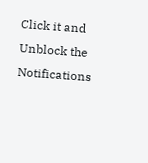Click it and Unblock the Notifications